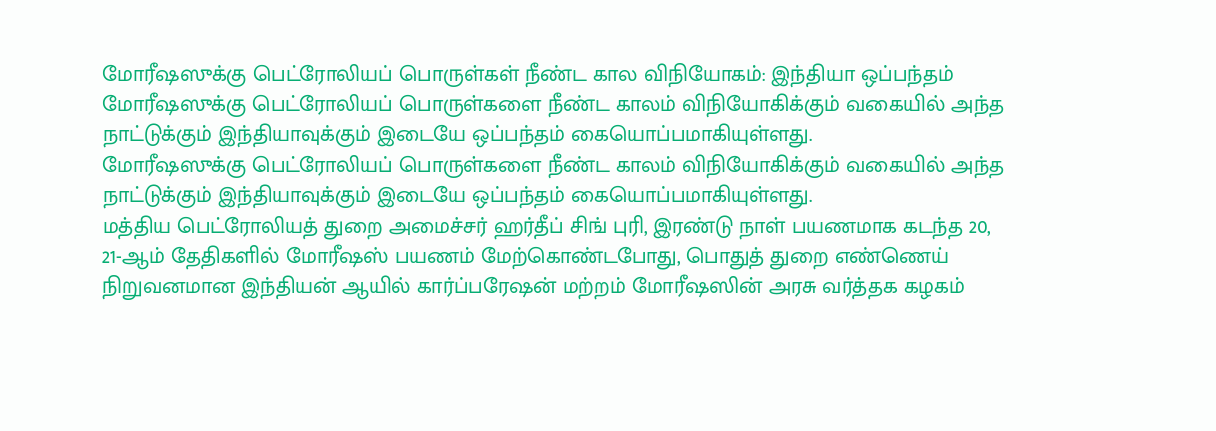மோரீஷஸுக்கு பெட்ரோலியப் பொருள்கள் நீண்ட கால விநியோகம்: இந்தியா ஒப்பந்தம்
மோரீஷஸுக்கு பெட்ரோலியப் பொருள்களை நீண்ட காலம் விநியோகிக்கும் வகையில் அந்த நாட்டுக்கும் இந்தியாவுக்கும் இடையே ஒப்பந்தம் கையொப்பமாகியுள்ளது.
மோரீஷஸுக்கு பெட்ரோலியப் பொருள்களை நீண்ட காலம் விநியோகிக்கும் வகையில் அந்த நாட்டுக்கும் இந்தியாவுக்கும் இடையே ஒப்பந்தம் கையொப்பமாகியுள்ளது.
மத்திய பெட்ரோலியத் துறை அமைச்சர் ஹர்தீப் சிங் புரி, இரண்டு நாள் பயணமாக கடந்த 20, 21-ஆம் தேதிகளில் மோரீஷஸ் பயணம் மேற்கொண்டபோது, பொதுத் துறை எண்ணெய் நிறுவனமான இந்தியன் ஆயில் கார்ப்பரேஷன் மற்றம் மோரீஷஸின் அரசு வர்த்தக கழகம்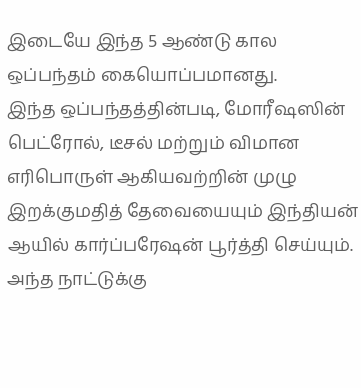இடையே இந்த 5 ஆண்டு கால ஒப்பந்தம் கையொப்பமானது.
இந்த ஒப்பந்தத்தின்படி, மோரீஷஸின் பெட்ரோல், டீசல் மற்றும் விமான எரிபொருள் ஆகியவற்றின் முழு இறக்குமதித் தேவையையும் இந்தியன் ஆயில் கார்ப்பரேஷன் பூர்த்தி செய்யும். அந்த நாட்டுக்கு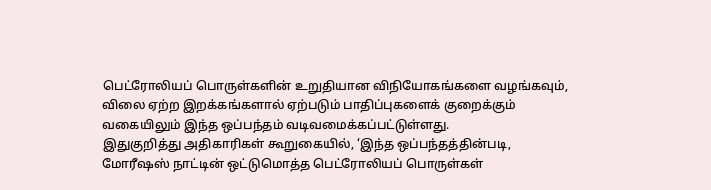பெட்ரோலியப் பொருள்களின் உறுதியான விநியோகங்களை வழங்கவும், விலை ஏற்ற இறக்கங்களால் ஏற்படும் பாதிப்புகளைக் குறைக்கும் வகையிலும் இந்த ஒப்பந்தம் வடிவமைக்கப்பட்டுள்ளது.
இதுகுறித்து அதிகாரிகள் கூறுகையில், ‘இந்த ஒப்பந்தத்தின்படி, மோரீஷஸ் நாட்டின் ஒட்டுமொத்த பெட்ரோலியப் பொருள்கள்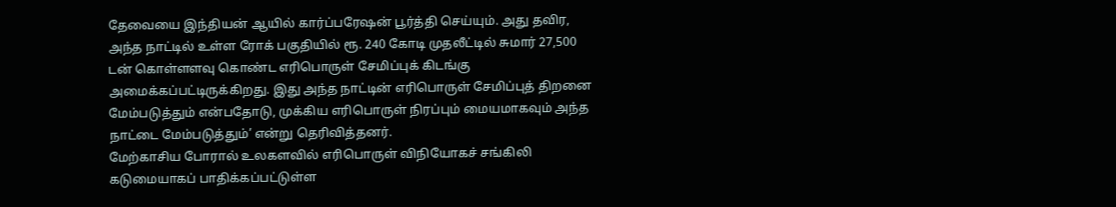தேவையை இந்தியன் ஆயில் கார்ப்பரேஷன் பூர்த்தி செய்யும். அது தவிர, அந்த நாட்டில் உள்ள ரோக் பகுதியில் ரூ. 240 கோடி முதலீட்டில் சுமார் 27,500 டன் கொள்ளளவு கொண்ட எரிபொருள் சேமிப்புக் கிடங்கு அமைக்கப்பட்டிருக்கிறது. இது அந்த நாட்டின் எரிபொருள் சேமிப்புத் திறனை மேம்படுத்தும் என்பதோடு, முக்கிய எரிபொருள் நிரப்பும் மையமாகவும் அந்த நாட்டை மேம்படுத்தும்’ என்று தெரிவித்தனர்.
மேற்காசிய போரால் உலகளவில் எரிபொருள் விநியோகச் சங்கிலி கடுமையாகப் பாதிக்கப்பட்டுள்ள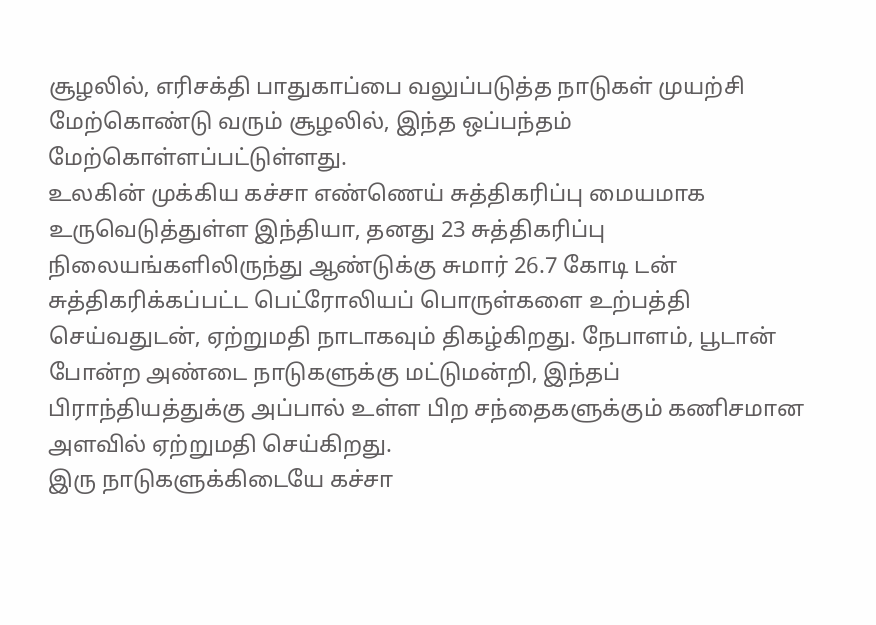சூழலில், எரிசக்தி பாதுகாப்பை வலுப்படுத்த நாடுகள் முயற்சி மேற்கொண்டு வரும் சூழலில், இந்த ஒப்பந்தம் மேற்கொள்ளப்பட்டுள்ளது.
உலகின் முக்கிய கச்சா எண்ணெய் சுத்திகரிப்பு மையமாக உருவெடுத்துள்ள இந்தியா, தனது 23 சுத்திகரிப்பு நிலையங்களிலிருந்து ஆண்டுக்கு சுமார் 26.7 கோடி டன் சுத்திகரிக்கப்பட்ட பெட்ரோலியப் பொருள்களை உற்பத்தி செய்வதுடன், ஏற்றுமதி நாடாகவும் திகழ்கிறது. நேபாளம், பூடான் போன்ற அண்டை நாடுகளுக்கு மட்டுமன்றி, இந்தப் பிராந்தியத்துக்கு அப்பால் உள்ள பிற சந்தைகளுக்கும் கணிசமான அளவில் ஏற்றுமதி செய்கிறது.
இரு நாடுகளுக்கிடையே கச்சா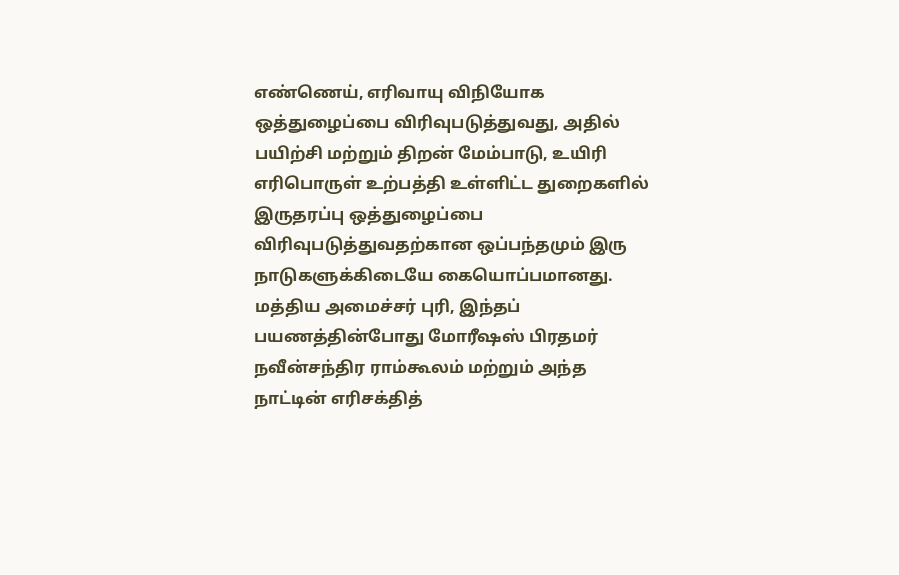எண்ணெய், எரிவாயு விநியோக ஒத்துழைப்பை விரிவுபடுத்துவது, அதில் பயிற்சி மற்றும் திறன் மேம்பாடு, உயிரி எரிபொருள் உற்பத்தி உள்ளிட்ட துறைகளில் இருதரப்பு ஒத்துழைப்பை விரிவுபடுத்துவதற்கான ஒப்பந்தமும் இரு நாடுகளுக்கிடையே கையொப்பமானது.
மத்திய அமைச்சர் புரி, இந்தப் பயணத்தின்போது மோரீஷஸ் பிரதமர் நவீன்சந்திர ராம்கூலம் மற்றும் அந்த நாட்டின் எரிசக்தித்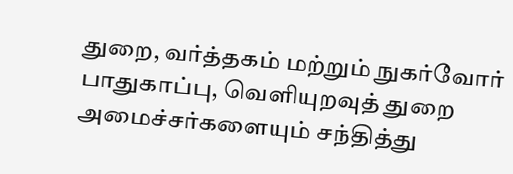துறை, வர்த்தகம் மற்றும் நுகர்வோர் பாதுகாப்பு, வெளியுறவுத் துறை அமைச்சர்களையும் சந்தித்து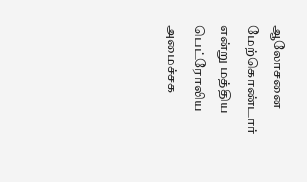ஆலோசனை மேற்கொண்டார் என்று மத்திய பெட்ரோலிய அமைச்சக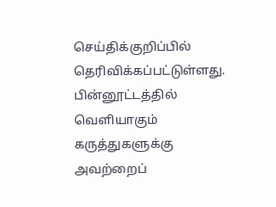செய்திக்குறிப்பில் தெரிவிக்கப்பட்டுள்ளது.
பின்னூட்டத்தில் வெளியாகும் கருத்துகளுக்கு அவற்றைப்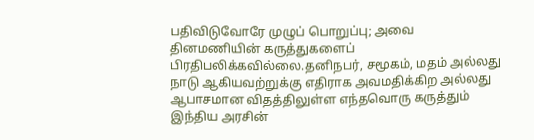பதிவிடுவோரே முழுப் பொறுப்பு; அவை தினமணியின் கருத்துகளைப் பிரதிபலிக்கவில்லை.தனிநபர், சமூகம், மதம் அல்லது நாடு ஆகியவற்றுக்கு எதிராக அவமதிக்கிற அல்லது ஆபாசமான விதத்திலுள்ள எந்தவொரு கருத்தும் இந்திய அரசின்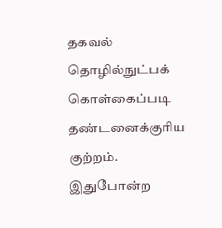தகவல் தொழில்நுட்பக் கொள்கைப்படி தண்டனைக்குரிய குற்றம். இதுபோன்ற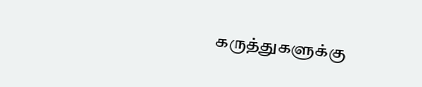கருத்துகளுக்கு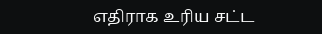எதிராக உரிய சட்ட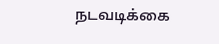நடவடிக்கை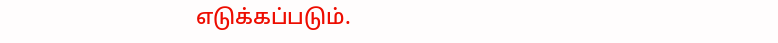எடுக்கப்படும்.